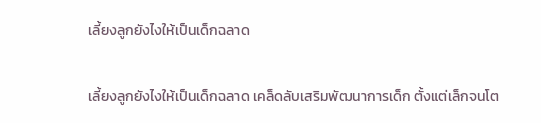เลี้ยงลูกยังไงให้เป็นเด็กฉลาด

เลี้ยงลูกยังไงให้เป็นเด็กฉลาด เคล็ดลับเสริมพัฒนาการเด็ก ตั้งแต่เล็กจนโต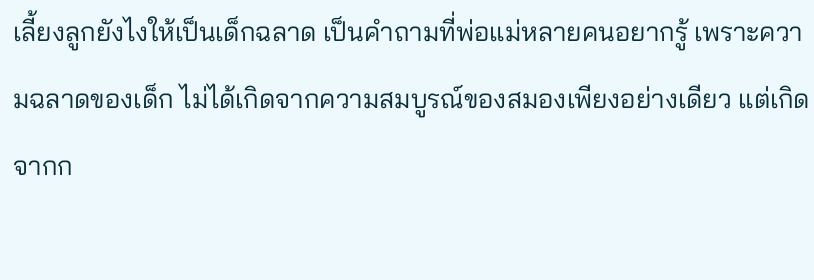เลี้ยงลูกยังไงให้เป็นเด็กฉลาด เป็นคำถามที่พ่อแม่หลายคนอยากรู้ เพราะความฉลาดของเด็ก ไม่ได้เกิดจากความสมบูรณ์ของสมองเพียงอย่างเดียว แต่เกิดจากก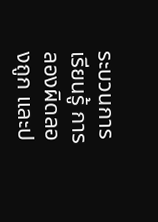ระบวนการเรียนรู้ การลองผิดลองถูก และป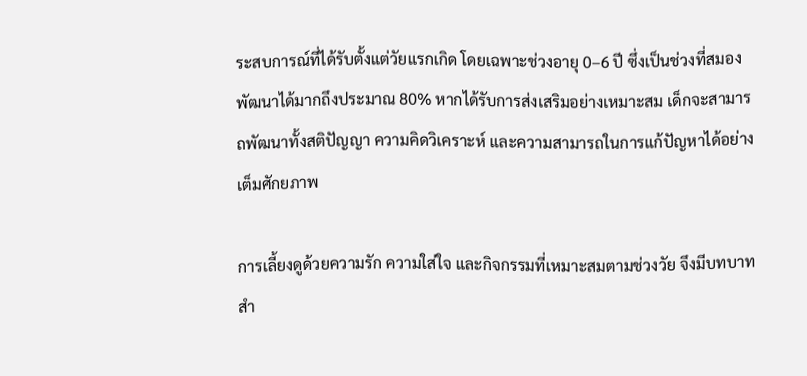ระสบการณ์ที่ได้รับตั้งแต่วัยแรกเกิด โดยเฉพาะช่วงอายุ 0–6 ปี ซึ่งเป็นช่วงที่สมองพัฒนาได้มากถึงประมาณ 80% หากได้รับการส่งเสริมอย่างเหมาะสม เด็กจะสามารถพัฒนาทั้งสติปัญญา ความคิดวิเคราะห์ และความสามารถในการแก้ปัญหาได้อย่างเต็มศักยภาพ

การเลี้ยงดูด้วยความรัก ความใส่ใจ และกิจกรรมที่เหมาะสมตามช่วงวัย จึงมีบทบาทสำ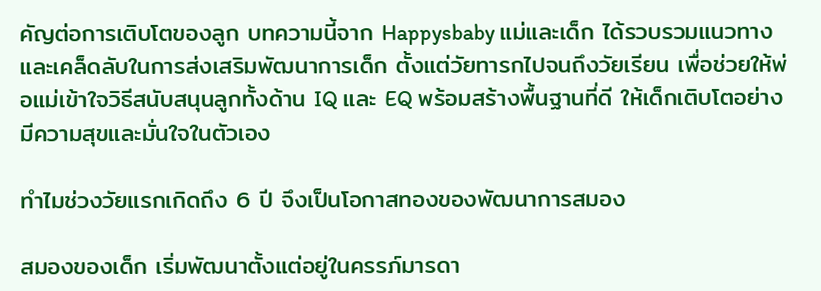คัญต่อการเติบโตของลูก บทความนี้จาก Happysbaby แม่และเด็ก ได้รวบรวมแนวทางและเคล็ดลับในการส่งเสริมพัฒนาการเด็ก ตั้งแต่วัยทารกไปจนถึงวัยเรียน เพื่อช่วยให้พ่อแม่เข้าใจวิธีสนับสนุนลูกทั้งด้าน IQ และ EQ พร้อมสร้างพื้นฐานที่ดี ให้เด็กเติบโตอย่างมีความสุขและมั่นใจในตัวเอง

ทำไมช่วงวัยแรกเกิดถึง 6 ปี จึงเป็นโอกาสทองของพัฒนาการสมอง

สมองของเด็ก เริ่มพัฒนาตั้งแต่อยู่ในครรภ์มารดา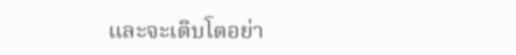และจะเติบโตอย่า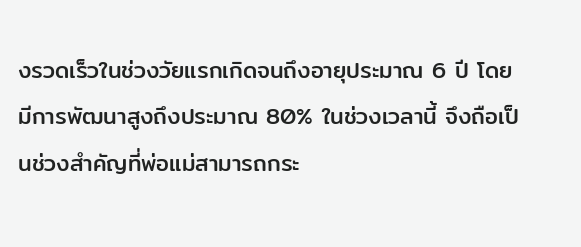งรวดเร็วในช่วงวัยแรกเกิดจนถึงอายุประมาณ 6 ปี โดยมีการพัฒนาสูงถึงประมาณ 80% ในช่วงเวลานี้ จึงถือเป็นช่วงสำคัญที่พ่อแม่สามารถกระ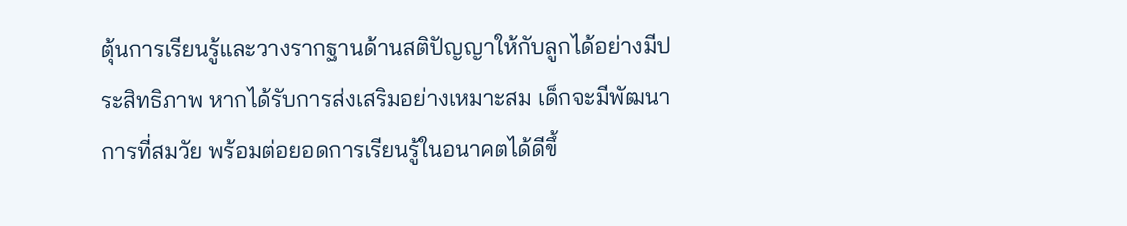ตุ้นการเรียนรู้และวางรากฐานด้านสติปัญญาให้กับลูกได้อย่างมีประสิทธิภาพ หากได้รับการส่งเสริมอย่างเหมาะสม เด็กจะมีพัฒนาการที่สมวัย พร้อมต่อยอดการเรียนรู้ในอนาคตได้ดีขึ้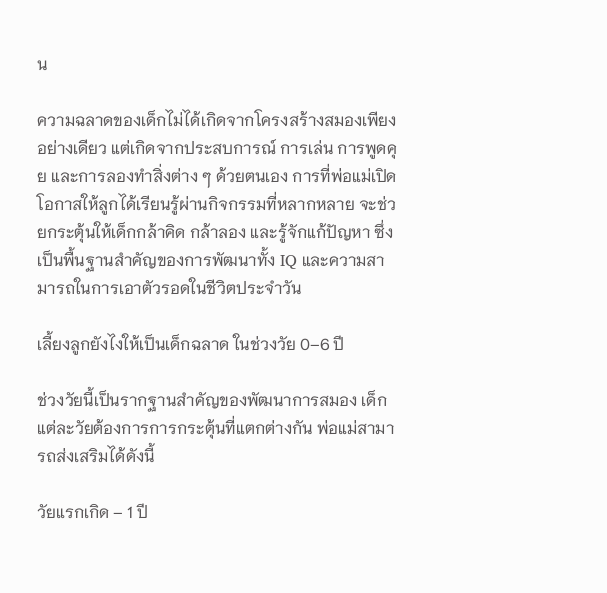น

ความฉลาดของเด็กไม่ได้เกิดจากโครงสร้างสมองเพียงอย่างเดียว แต่เกิดจากประสบการณ์ การเล่น การพูดคุย และการลองทำสิ่งต่าง ๆ ด้วยตนเอง การที่พ่อแม่เปิดโอกาสให้ลูกได้เรียนรู้ผ่านกิจกรรมที่หลากหลาย จะช่วยกระตุ้นให้เด็กกล้าคิด กล้าลอง และรู้จักแก้ปัญหา ซึ่งเป็นพื้นฐานสำคัญของการพัฒนาทั้ง IQ และความสามารถในการเอาตัวรอดในชีวิตประจำวัน

เลี้ยงลูกยังไงให้เป็นเด็กฉลาด ในช่วงวัย 0–6 ปี

ช่วงวัยนี้เป็นรากฐานสำคัญของพัฒนาการสมอง เด็กแต่ละวัยต้องการการกระตุ้นที่แตกต่างกัน พ่อแม่สามารถส่งเสริมได้ดังนี้

วัยแรกเกิด – 1 ปี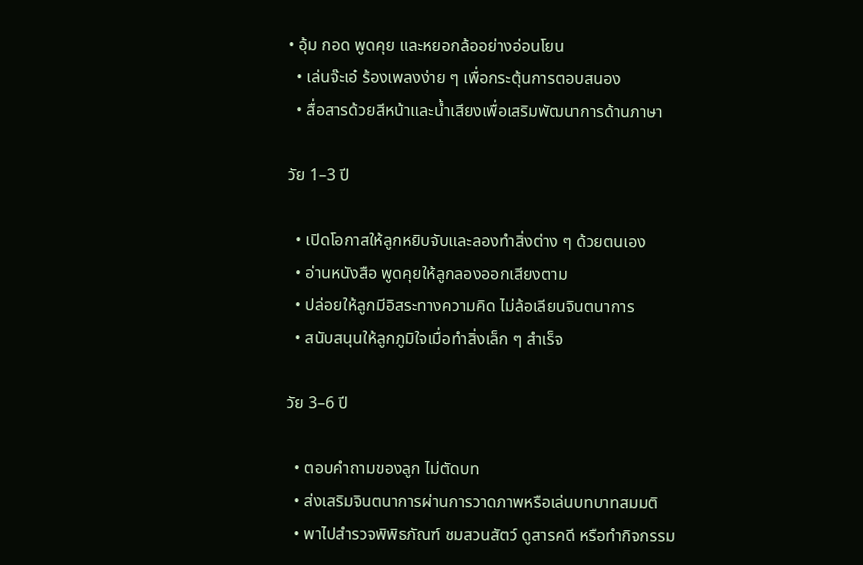• อุ้ม กอด พูดคุย และหยอกล้ออย่างอ่อนโยน
  • เล่นจ๊ะเอ๋ ร้องเพลงง่าย ๆ เพื่อกระตุ้นการตอบสนอง
  • สื่อสารด้วยสีหน้าและน้ำเสียงเพื่อเสริมพัฒนาการด้านภาษา

วัย 1–3 ปี

  • เปิดโอกาสให้ลูกหยิบจับและลองทำสิ่งต่าง ๆ ด้วยตนเอง
  • อ่านหนังสือ พูดคุยให้ลูกลองออกเสียงตาม
  • ปล่อยให้ลูกมีอิสระทางความคิด ไม่ล้อเลียนจินตนาการ
  • สนับสนุนให้ลูกภูมิใจเมื่อทำสิ่งเล็ก ๆ สำเร็จ

วัย 3–6 ปี

  • ตอบคำถามของลูก ไม่ตัดบท
  • ส่งเสริมจินตนาการผ่านการวาดภาพหรือเล่นบทบาทสมมติ
  • พาไปสำรวจพิพิธภัณฑ์ ชมสวนสัตว์ ดูสารคดี หรือทำกิจกรรม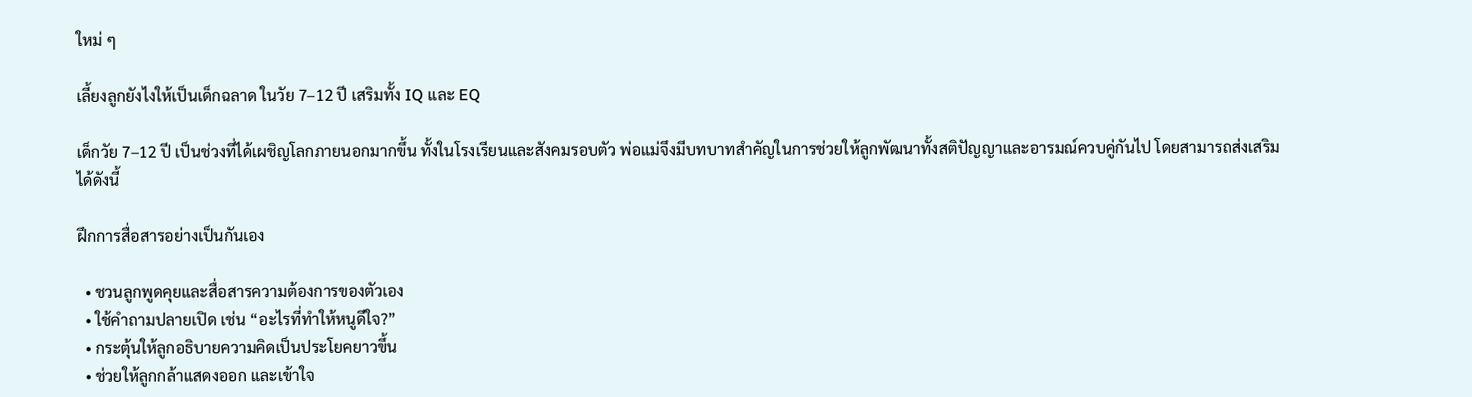ใหม่ ๆ

เลี้ยงลูกยังไงให้เป็นเด็กฉลาด ในวัย 7–12 ปี เสริมทั้ง IQ และ EQ

เด็กวัย 7–12 ปี เป็นช่วงที่ได้เผชิญโลกภายนอกมากขึ้น ทั้งในโรงเรียนและสังคมรอบตัว พ่อแม่จึงมีบทบาทสำคัญในการช่วยให้ลูกพัฒนาทั้งสติปัญญาและอารมณ์ควบคู่กันไป โดยสามารถส่งเสริมได้ดังนี้

ฝึกการสื่อสารอย่างเป็นกันเอง

  • ชวนลูกพูดคุยและสื่อสารความต้องการของตัวเอง
  • ใช้คำถามปลายเปิด เช่น “อะไรที่ทำให้หนูดีใจ?”
  • กระตุ้นให้ลูกอธิบายความคิดเป็นประโยคยาวขึ้น
  • ช่วยให้ลูกกล้าแสดงออก และเข้าใจ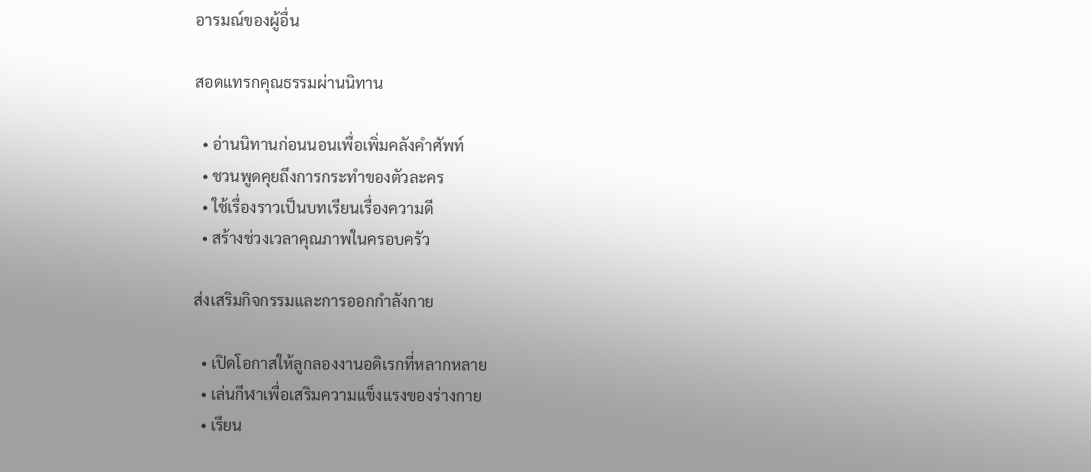อารมณ์ของผู้อื่น

สอดแทรกคุณธรรมผ่านนิทาน

  • อ่านนิทานก่อนนอนเพื่อเพิ่มคลังคำศัพท์
  • ชวนพูดคุยถึงการกระทำของตัวละคร
  • ใช้เรื่องราวเป็นบทเรียนเรื่องความดี
  • สร้างช่วงเวลาคุณภาพในครอบครัว

ส่งเสริมกิจกรรมและการออกกำลังกาย

  • เปิดโอกาสให้ลูกลองงานอดิเรกที่หลากหลาย
  • เล่นกีฬาเพื่อเสริมความแข็งแรงของร่างกาย
  • เรียน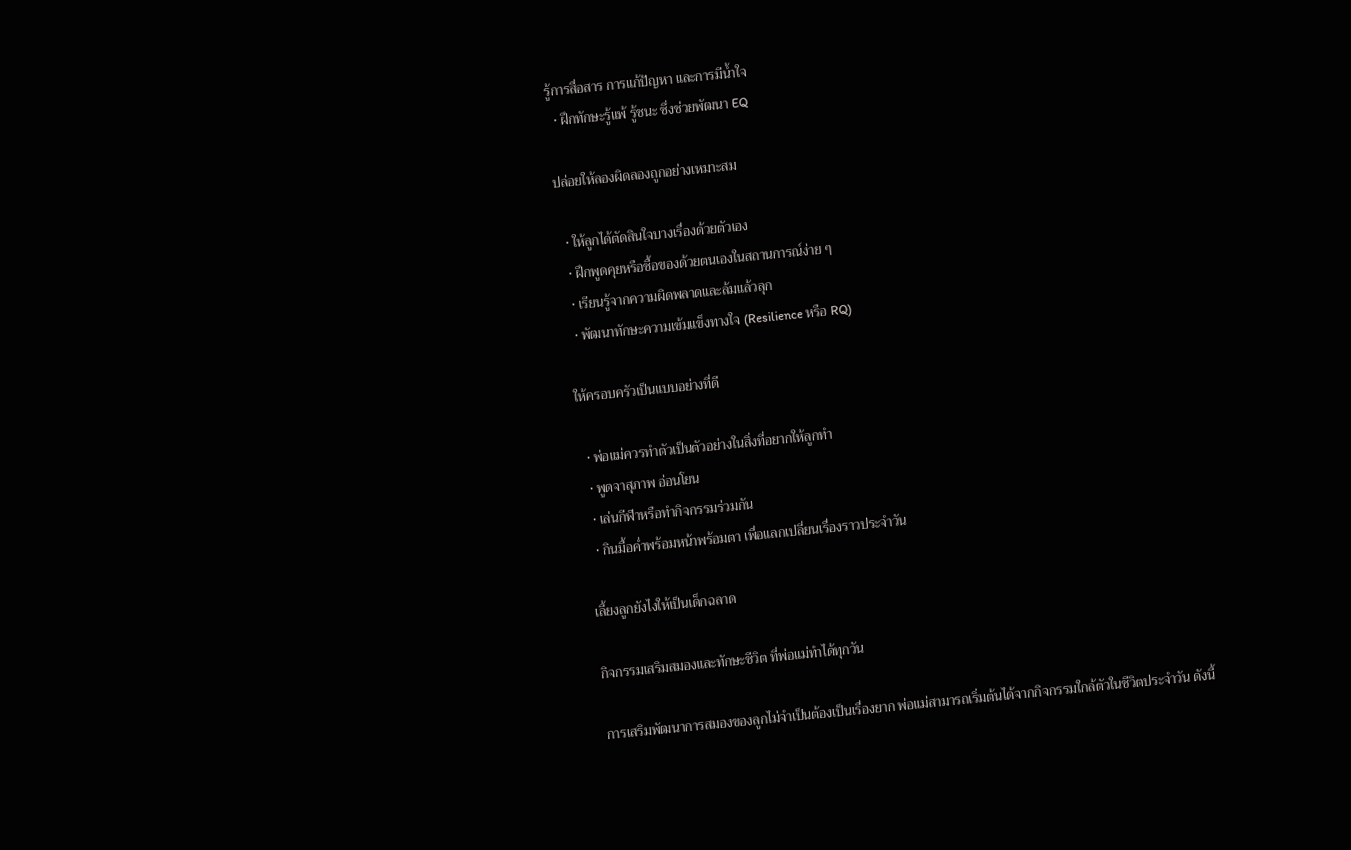รู้การสื่อสาร การแก้ปัญหา และการมีน้ำใจ
  • ฝึกทักษะรู้แพ้ รู้ชนะ ซึ่งช่วยพัฒนา EQ

ปล่อยให้ลองผิดลองถูกอย่างเหมาะสม

  • ให้ลูกได้ตัดสินใจบางเรื่องด้วยตัวเอง
  • ฝึกพูดคุยหรือซื้อของด้วยตนเองในสถานการณ์ง่าย ๆ
  • เรียนรู้จากความผิดพลาดและล้มแล้วลุก
  • พัฒนาทักษะความเข้มแข็งทางใจ (Resilience หรือ RQ)

ให้ครอบครัวเป็นแบบอย่างที่ดี

  • พ่อแม่ควรทำตัวเป็นตัวอย่างในสิ่งที่อยากให้ลูกทำ
  • พูดจาสุภาพ อ่อนโยน
  • เล่นกีฬาหรือทำกิจกรรมร่วมกัน
  • กินมื้อค่ำพร้อมหน้าพร้อมตา เพื่อแลกเปลี่ยนเรื่องราวประจำวัน

เลี้ยงลูกยังไงให้เป็นเด็กฉลาด

กิจกรรมเสริมสมองและทักษะชีวิต ที่พ่อแม่ทำได้ทุกวัน

การเสริมพัฒนาการสมองของลูกไม่จำเป็นต้องเป็นเรื่องยาก พ่อแม่สามารถเริ่มต้นได้จากกิจกรรมใกล้ตัวในชีวิตประจำวัน ดังนี้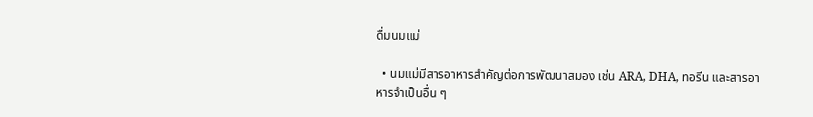ดื่มนมแม่

  • นมแม่มีสารอาหารสำคัญต่อการพัฒนาสมอง เช่น ARA, DHA, ทอรีน และสารอาหารจำเป็นอื่น ๆ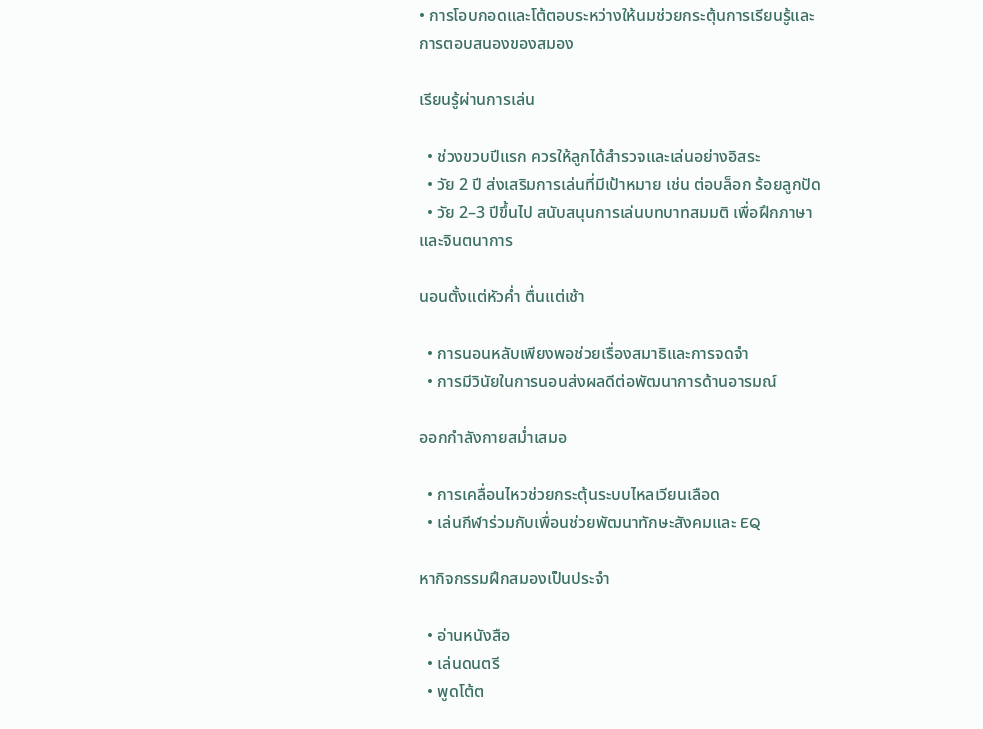• การโอบกอดและโต้ตอบระหว่างให้นมช่วยกระตุ้นการเรียนรู้และการตอบสนองของสมอง

เรียนรู้ผ่านการเล่น

  • ช่วงขวบปีแรก ควรให้ลูกได้สำรวจและเล่นอย่างอิสระ
  • วัย 2 ปี ส่งเสริมการเล่นที่มีเป้าหมาย เช่น ต่อบล็อก ร้อยลูกปัด
  • วัย 2–3 ปีขึ้นไป สนับสนุนการเล่นบทบาทสมมติ เพื่อฝึกภาษาและจินตนาการ

นอนตั้งแต่หัวค่ำ ตื่นแต่เช้า

  • การนอนหลับเพียงพอช่วยเรื่องสมาธิและการจดจำ
  • การมีวินัยในการนอนส่งผลดีต่อพัฒนาการด้านอารมณ์

ออกกำลังกายสม่ำเสมอ

  • การเคลื่อนไหวช่วยกระตุ้นระบบไหลเวียนเลือด
  • เล่นกีฬาร่วมกับเพื่อนช่วยพัฒนาทักษะสังคมและ EQ

หากิจกรรมฝึกสมองเป็นประจำ

  • อ่านหนังสือ
  • เล่นดนตรี
  • พูดโต้ต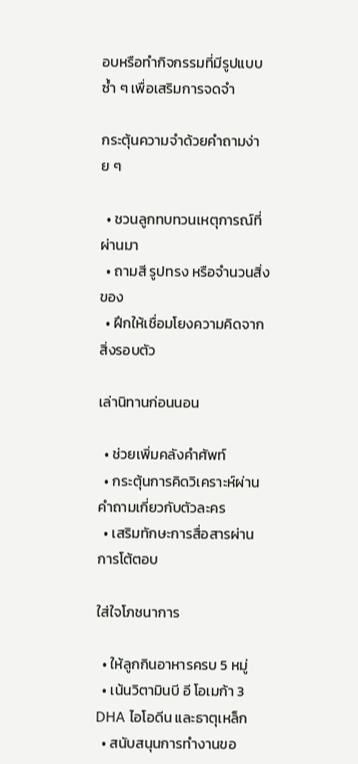อบหรือทำกิจกรรมที่มีรูปแบบซ้ำ ๆ เพื่อเสริมการจดจำ

กระตุ้นความจำด้วยคำถามง่าย ๆ

  • ชวนลูกทบทวนเหตุการณ์ที่ผ่านมา
  • ถามสี รูปทรง หรือจำนวนสิ่งของ
  • ฝึกให้เชื่อมโยงความคิดจากสิ่งรอบตัว

เล่านิทานก่อนนอน

  • ช่วยเพิ่มคลังคำศัพท์
  • กระตุ้นการคิดวิเคราะห์ผ่านคำถามเกี่ยวกับตัวละคร
  • เสริมทักษะการสื่อสารผ่านการโต้ตอบ

ใส่ใจโภชนาการ

  • ให้ลูกกินอาหารครบ 5 หมู่
  • เน้นวิตามินบี อี โอเมก้า 3 DHA ไอโอดีน และธาตุเหล็ก
  • สนับสนุนการทำงานขอ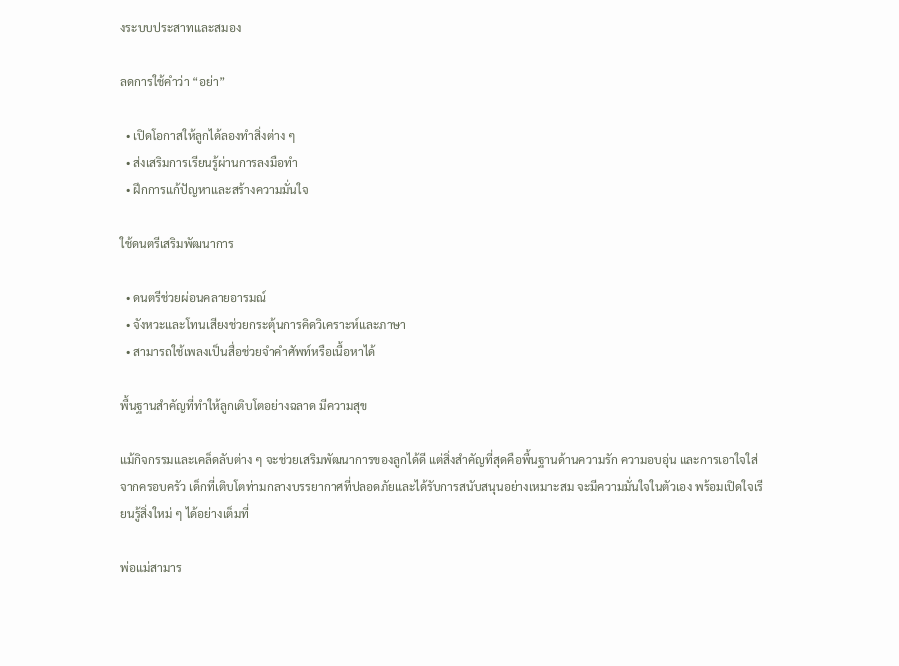งระบบประสาทและสมอง

ลดการใช้คำว่า “อย่า”

  • เปิดโอกาสให้ลูกได้ลองทำสิ่งต่าง ๆ
  • ส่งเสริมการเรียนรู้ผ่านการลงมือทำ
  • ฝึกการแก้ปัญหาและสร้างความมั่นใจ

ใช้ดนตรีเสริมพัฒนาการ

  • ดนตรีช่วยผ่อนคลายอารมณ์
  • จังหวะและโทนเสียงช่วยกระตุ้นการคิดวิเคราะห์และภาษา
  • สามารถใช้เพลงเป็นสื่อช่วยจำคำศัพท์หรือเนื้อหาได้

พื้นฐานสำคัญที่ทำให้ลูกเติบโตอย่างฉลาด มีความสุข

แม้กิจกรรมและเคล็ดลับต่าง ๆ จะช่วยเสริมพัฒนาการของลูกได้ดี แต่สิ่งสำคัญที่สุดคือพื้นฐานด้านความรัก ความอบอุ่น และการเอาใจใส่จากครอบครัว เด็กที่เติบโตท่ามกลางบรรยากาศที่ปลอดภัยและได้รับการสนับสนุนอย่างเหมาะสม จะมีความมั่นใจในตัวเอง พร้อมเปิดใจเรียนรู้สิ่งใหม่ ๆ ได้อย่างเต็มที่

พ่อแม่สามาร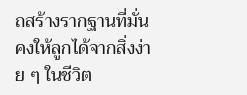ถสร้างรากฐานที่มั่นคงให้ลูกได้จากสิ่งง่าย ๆ ในชีวิต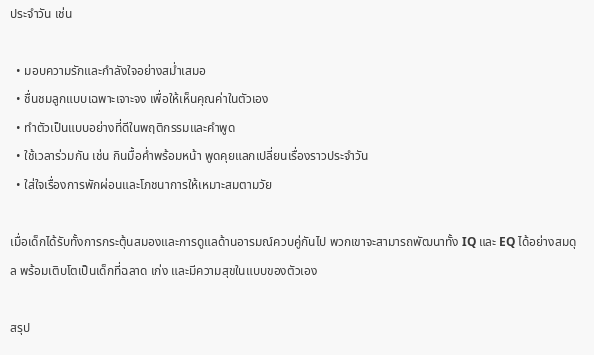ประจำวัน เช่น

  • มอบความรักและกำลังใจอย่างสม่ำเสมอ
  • ชื่นชมลูกแบบเฉพาะเจาะจง เพื่อให้เห็นคุณค่าในตัวเอง
  • ทำตัวเป็นแบบอย่างที่ดีในพฤติกรรมและคำพูด
  • ใช้เวลาร่วมกัน เช่น กินมื้อค่ำพร้อมหน้า พูดคุยแลกเปลี่ยนเรื่องราวประจำวัน
  • ใส่ใจเรื่องการพักผ่อนและโภชนาการให้เหมาะสมตามวัย

เมื่อเด็กได้รับทั้งการกระตุ้นสมองและการดูแลด้านอารมณ์ควบคู่กันไป พวกเขาจะสามารถพัฒนาทั้ง IQ และ EQ ได้อย่างสมดุล พร้อมเติบโตเป็นเด็กที่ฉลาด เก่ง และมีความสุขในแบบของตัวเอง

สรุป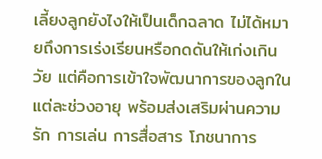เลี้ยงลูกยังไงให้เป็นเด็กฉลาด ไม่ได้หมายถึงการเร่งเรียนหรือกดดันให้เก่งเกินวัย แต่คือการเข้าใจพัฒนาการของลูกในแต่ละช่วงอายุ พร้อมส่งเสริมผ่านความรัก การเล่น การสื่อสาร โภชนาการ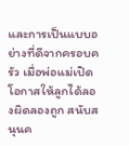และการเป็นแบบอย่างที่ดีจากครอบครัว เมื่อพ่อแม่เปิดโอกาสให้ลูกได้ลองผิดลองถูก สนับสนุนค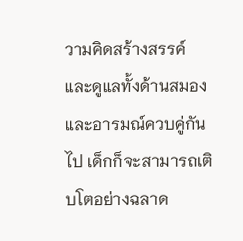วามคิดสร้างสรรค์ และดูแลทั้งด้านสมองและอารมณ์ควบคู่กันไป เด็กก็จะสามารถเติบโตอย่างฉลาด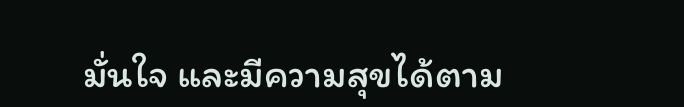มั่นใจ และมีความสุขได้ตาม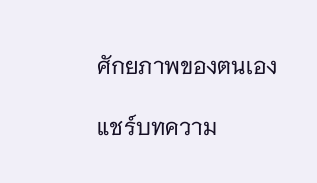ศักยภาพของตนเอง

แชร์บทความ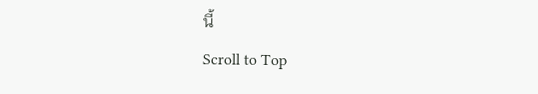นี้
Scroll to Top